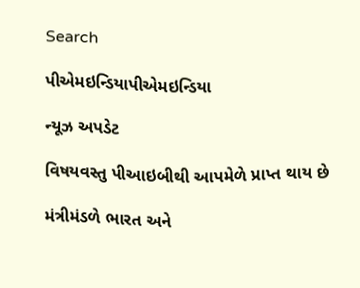Search

પીએમઇન્ડિયાપીએમઇન્ડિયા

ન્યૂઝ અપડેટ

વિષયવસ્તુ પીઆઇબીથી આપમેળે પ્રાપ્ત થાય છે

મંત્રીમંડળે ભારત અને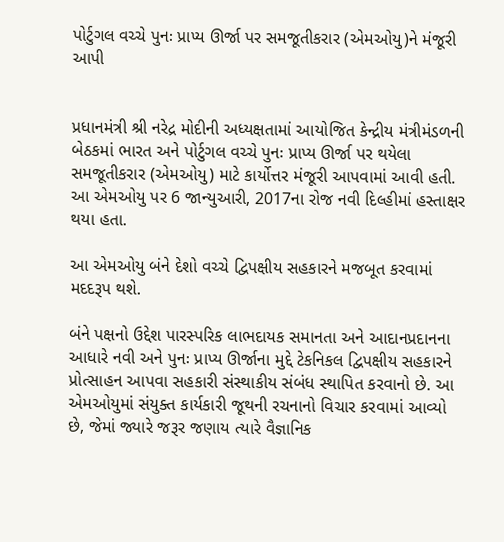પોર્ટુગલ વચ્ચે પુનઃ પ્રાપ્ય ઊર્જા પર સમજૂતીકરાર (એમઓયુ)ને મંજૂરી આપી


પ્રધાનમંત્રી શ્રી નરેદ્ર મોદીની અધ્યક્ષતામાં આયોજિત કેન્દ્રીય મંત્રીમંડળની બેઠકમાં ભારત અને પોર્ટુગલ વચ્ચે પુનઃ પ્રાપ્ય ઊર્જા પર થયેલા સમજૂતીકરાર (એમઓયુ) માટે કાર્યોત્તર મંજૂરી આપવામાં આવી હતી. આ એમઓયુ પર 6 જાન્યુઆરી, 2017ના રોજ નવી દિલ્હીમાં હસ્તાક્ષર થયા હતા.

આ એમઓયુ બંને દેશો વચ્ચે દ્વિપક્ષીય સહકારને મજબૂત કરવામાં મદદરૂપ થશે.

બંને પક્ષનો ઉદ્દેશ પારસ્પરિક લાભદાયક સમાનતા અને આદાનપ્રદાનના આધારે નવી અને પુનઃ પ્રાપ્ય ઊર્જાના મુદ્દે ટેકનિકલ દ્વિપક્ષીય સહકારને પ્રોત્સાહન આપવા સહકારી સંસ્થાકીય સંબંધ સ્થાપિત કરવાનો છે. આ એમઓયુમાં સંયુક્ત કાર્યકારી જૂથની રચનાનો વિચાર કરવામાં આવ્યો છે, જેમાં જ્યારે જરૂર જણાય ત્યારે વૈજ્ઞાનિક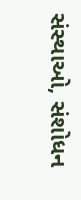સંસ્થાઓ, સંશોધન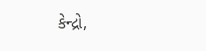કેન્દ્રો,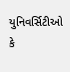યુનિવર્સિટીઓ કે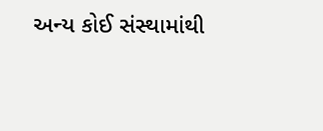અન્ય કોઈ સંસ્થામાંથી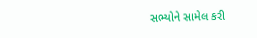સભ્યોને સામેલ કરી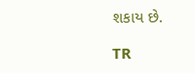શકાય છે.

TR